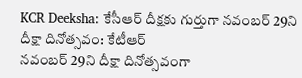KCR Deeksha: కేసీఆర్ దీక్షకు గుర్తుగా నవంబర్ 29ని దీక్షా దినోత్సవం: కేటీఆర్
నవంబర్ 29ని దీక్షా దినోత్సవంగా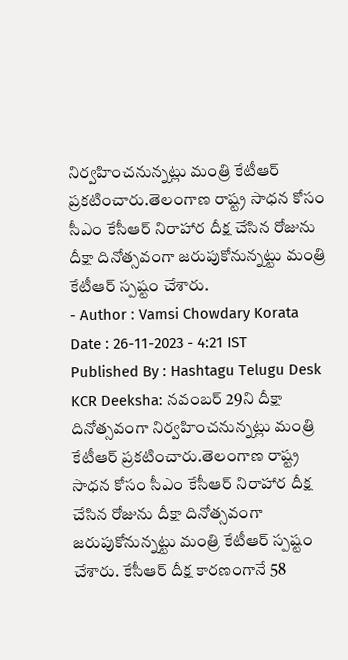నిర్వహించనున్నట్లు మంత్రి కేటీఆర్ ప్రకటించారు.తెలంగాణ రాష్ట్ర సాధన కోసం సీఎం కేసీఆర్ నిరాహార దీక్ష చేసిన రోజును దీక్షా దినోత్సవంగా జరుపుకోనున్నట్టు మంత్రి కేటీఆర్ స్పష్టం చేశారు.
- Author : Vamsi Chowdary Korata
Date : 26-11-2023 - 4:21 IST
Published By : Hashtagu Telugu Desk
KCR Deeksha: నవంబర్ 29ని దీక్షా దినోత్సవంగా నిర్వహించనున్నట్లు మంత్రి కేటీఆర్ ప్రకటించారు.తెలంగాణ రాష్ట్ర సాధన కోసం సీఎం కేసీఆర్ నిరాహార దీక్ష చేసిన రోజును దీక్షా దినోత్సవంగా జరుపుకోనున్నట్టు మంత్రి కేటీఆర్ స్పష్టం చేశారు. కేసీఆర్ దీక్ష కారణంగానే 58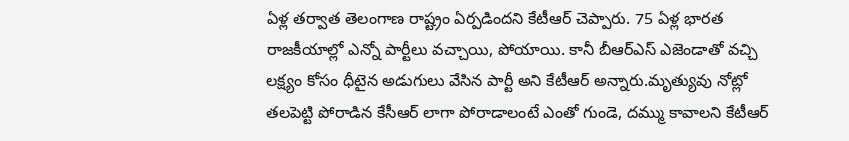ఏళ్ల తర్వాత తెలంగాణ రాష్ట్రం ఏర్పడిందని కేటీఆర్ చెప్పారు. 75 ఏళ్ల భారత రాజకీయాల్లో ఎన్నో పార్టీలు వచ్చాయి, పోయాయి. కానీ బీఆర్ఎస్ ఎజెండాతో వచ్చి లక్ష్యం కోసం ధీటైన అడుగులు వేసిన పార్టీ అని కేటీఆర్ అన్నారు.మృత్యువు నోట్లో తలపెట్టి పోరాడిన కేసీఆర్ లాగా పోరాడాలంటే ఎంతో గుండె, దమ్ము కావాలని కేటీఆర్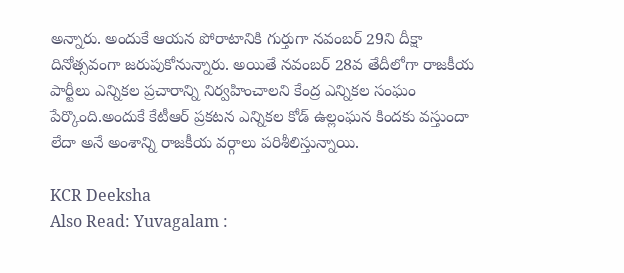అన్నారు. అందుకే ఆయన పోరాటానికి గుర్తుగా నవంబర్ 29ని దీక్షా దినోత్సవంగా జరుపుకోనున్నారు. అయితే నవంబర్ 28వ తేదీలోగా రాజకీయ పార్టీలు ఎన్నికల ప్రచారాన్ని నిర్వహించాలని కేంద్ర ఎన్నికల సంఘం పేర్కొంది.అందుకే కేటీఆర్ ప్రకటన ఎన్నికల కోడ్ ఉల్లంఘన కిందకు వస్తుందా లేదా అనే అంశాన్ని రాజకీయ వర్గాలు పరిశీలిస్తున్నాయి.

KCR Deeksha
Also Read: Yuvagalam :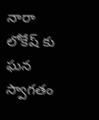నారా లోకేష్ కు ఘన స్వాగతం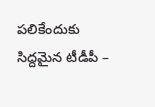పలికేందుకు సిద్దమైన టీడీపీ –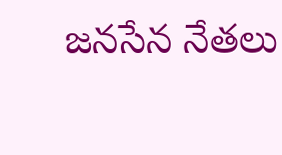జనసేన నేతలు